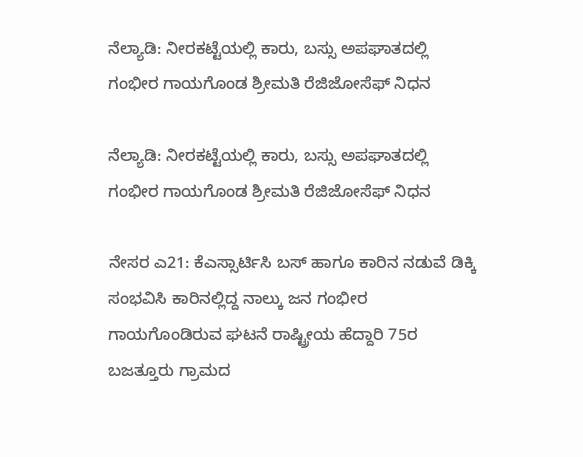ನೆಲ್ಯಾಡಿ: ನೀರಕಟ್ಟೆಯಲ್ಲಿ ಕಾರು, ಬಸ್ಸು ಅಪಘಾತದಲ್ಲಿ ಗಂಭೀರ ಗಾಯಗೊಂಡ ಶ್ರೀಮತಿ ರೆಜಿಜೋಸೆಫ್ ನಿಧನ

ನೆಲ್ಯಾಡಿ: ನೀರಕಟ್ಟೆಯಲ್ಲಿ ಕಾರು, ಬಸ್ಸು ಅಪಘಾತದಲ್ಲಿ ಗಂಭೀರ ಗಾಯಗೊಂಡ ಶ್ರೀಮತಿ ರೆಜಿಜೋಸೆಫ್ ನಿಧನ

ನೇಸರ ಎ21: ಕೆಎಸ್ಸಾರ್ಟಿಸಿ ಬಸ್ ಹಾಗೂ ಕಾರಿನ ನಡುವೆ ಡಿಕ್ಕಿ ಸಂಭವಿಸಿ ಕಾರಿನಲ್ಲಿದ್ದ ನಾಲ್ಕು ಜನ ಗಂಭೀರ ಗಾಯಗೊಂಡಿರುವ ಘಟನೆ ರಾಷ್ಟ್ರೀಯ ಹೆದ್ದಾರಿ 75ರ ಬಜತ್ತೂರು ಗ್ರಾಮದ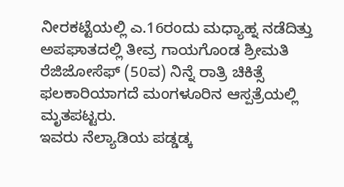ನೀರಕಟ್ಟೆಯಲ್ಲಿ ಎ.16ರಂದು ಮಧ್ಯಾಹ್ನ ನಡೆದಿತ್ತು
ಅಪಘಾತದಲ್ಲಿ ತೀವ್ರ ಗಾಯಗೊಂಡ ಶ್ರೀಮತಿ ರೆಜಿಜೋಸೆಫ್ (50ವ) ನಿನ್ನೆ ರಾತ್ರಿ ಚಿಕಿತ್ಸೆ ಫಲಕಾರಿಯಾಗದೆ ಮಂಗಳೂರಿನ ಆಸ್ಪತ್ರೆಯಲ್ಲಿ ಮೃತಪಟ್ಟರು.
ಇವರು ನೆಲ್ಯಾಡಿಯ ಪಡ್ಡಡ್ಕ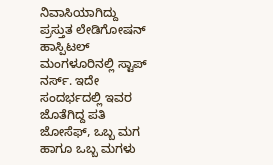ನಿವಾಸಿಯಾಗಿದ್ದು ಪ್ರಸ್ತುತ ಲೇಡಿಗೋಷನ್ ಹಾಸ್ಪಿಟಲ್ ಮಂಗಳೂರಿನಲ್ಲಿ ಸ್ಟಾಪ್ ನರ್ಸ್. ಇದೇ ಸಂದರ್ಭದಲ್ಲಿ ಇವರ ಜೊತೆಗಿದ್ದ ಪತಿ ಜೋಸೆಫ್, ಒಬ್ಬ ಮಗ ಹಾಗೂ ಒಬ್ಬ ಮಗಳು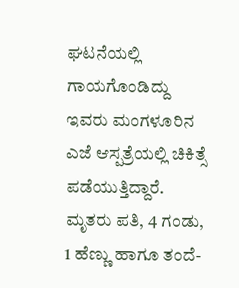ಘಟನೆಯಲ್ಲಿ ಗಾಯಗೊಂಡಿದ್ದು ಇವರು ಮಂಗಳೂರಿನ ಎಜೆ ಆಸ್ಪತ್ರೆಯಲ್ಲಿ ಚಿಕಿತ್ಸೆ ಪಡೆಯುತ್ತಿದ್ದಾರೆ.
ಮೃತರು ಪತಿ, 4 ಗಂಡು, 1 ಹೆಣ್ಣು ಹಾಗೂ ತಂದೆ-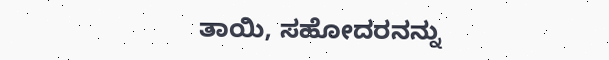ತಾಯಿ, ಸಹೋದರನನ್ನು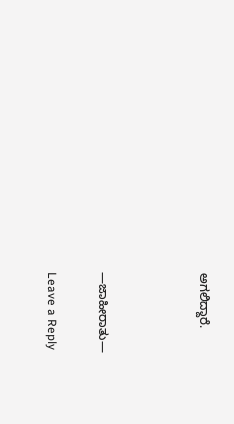ಅಗಲಿದ್ದಾರೆ.



—ಜಾಹೀರಾತು—

Leave a Reply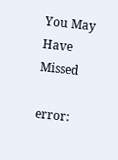You May Have Missed

error: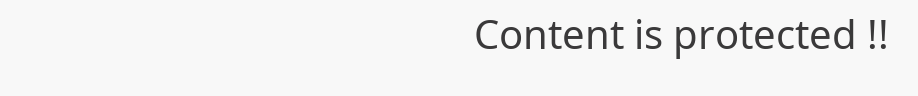Content is protected !!